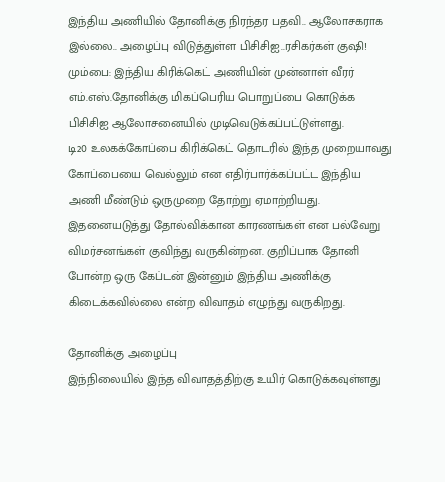இந்திய அணியில் தோனிக்கு நிரந்தர பதவி.. ஆலோசகராக இல்லை.. அழைப்பு விடுத்துள்ள பிசிசிஐ..ரசிகர்கள் குஷி!
மும்பை: இந்திய கிரிக்கெட் அணியின் முன்னாள் வீரர் எம்.எஸ்.தோனிக்கு மிகப்பெரிய பொறுப்பை கொடுக்க பிசிசிஐ ஆலோசனையில் முடிவெடுக்கப்பட்டுள்ளது.
டி20 உலகக்கோப்பை கிரிக்கெட் தொடரில் இந்த முறையாவது கோப்பையை வெல்லும் என எதிர்பார்க்கப்பட்ட இந்திய அணி மீண்டும் ஒருமுறை தோற்று ஏமாற்றியது.
இதனையடுத்து தோல்விக்கான காரணங்கள் என பல்வேறு விமர்சனங்கள் குவிந்து வருகின்றன. குறிப்பாக தோனி போன்ற ஒரு கேப்டன் இன்னும் இந்திய அணிக்கு கிடைக்கவில்லை என்ற விவாதம் எழுந்து வருகிறது.

தோனிக்கு அழைப்பு
இந்நிலையில் இந்த விவாதத்திற்கு உயிர் கொடுக்கவுள்ளது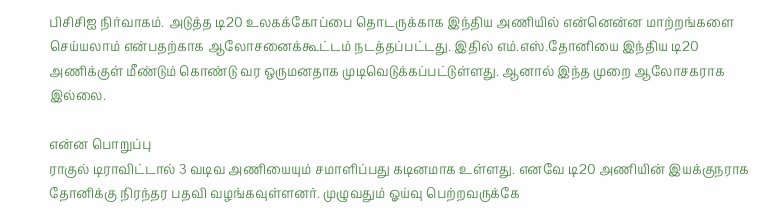பிசிசிஐ நிர்வாகம். அடுத்த டி20 உலகக்கோப்பை தொடருக்காக இந்திய அணியில் என்னென்ன மாற்றங்களை செய்யலாம் என்பதற்காக ஆலோசனைக்கூட்டம் நடத்தப்பட்டது. இதில் எம்.எஸ்.தோனியை இந்திய டி20 அணிக்குள் மீண்டும் கொண்டு வர ஒருமனதாக முடிவெடுக்கப்பட்டுள்ளது. ஆனால் இந்த முறை ஆலோசகராக இல்லை.

என்ன பொறுப்பு
ராகுல் டிராவிட்டால் 3 வடிவ அணியையும் சமாளிப்பது கடினமாக உள்ளது. எனவே டி20 அணியின் இயக்குநராக தோனிக்கு நிரந்தர பதவி வழங்கவுள்ளனர். முழுவதும் ஓய்வு பெற்றவருக்கே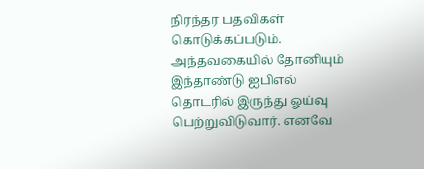நிரந்தர பதவிகள் கொடுக்கப்படும். அந்தவகையில் தோனியும் இந்தாண்டு ஐபிஎல் தொடரில் இருந்து ஓய்வு பெற்றுவிடுவார். எனவே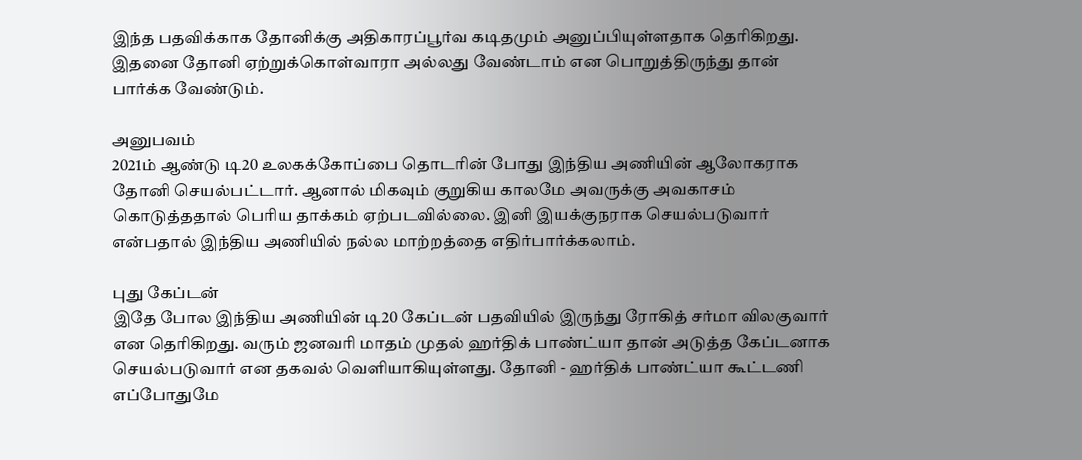இந்த பதவிக்காக தோனிக்கு அதிகாரப்பூர்வ கடிதமும் அனுப்பியுள்ளதாக தெரிகிறது. இதனை தோனி ஏற்றுக்கொள்வாரா அல்லது வேண்டாம் என பொறுத்திருந்து தான் பார்க்க வேண்டும்.

அனுபவம்
2021ம் ஆண்டு டி20 உலகக்கோப்பை தொடரின் போது இந்திய அணியின் ஆலோகராக தோனி செயல்பட்டார். ஆனால் மிகவும் குறுகிய காலமே அவருக்கு அவகாசம் கொடுத்ததால் பெரிய தாக்கம் ஏற்படவில்லை. இனி இயக்குநராக செயல்படுவார் என்பதால் இந்திய அணியில் நல்ல மாற்றத்தை எதிர்பார்க்கலாம்.

புது கேப்டன்
இதே போல இந்திய அணியின் டி20 கேப்டன் பதவியில் இருந்து ரோகித் சர்மா விலகுவார் என தெரிகிறது. வரும் ஜனவரி மாதம் முதல் ஹர்திக் பாண்ட்யா தான் அடுத்த கேப்டனாக செயல்படுவார் என தகவல் வெளியாகியுள்ளது. தோனி - ஹர்திக் பாண்ட்யா கூட்டணி எப்போதுமே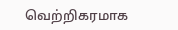வெற்றிகரமாக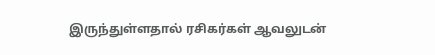இருந்துள்ளதால் ரசிகர்கள் ஆவலுடன்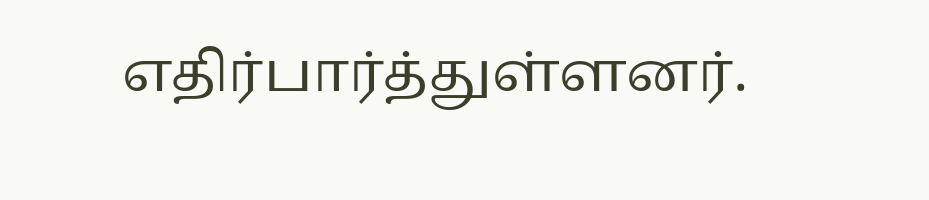எதிர்பார்த்துள்ளனர்.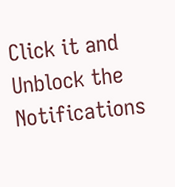Click it and Unblock the Notifications